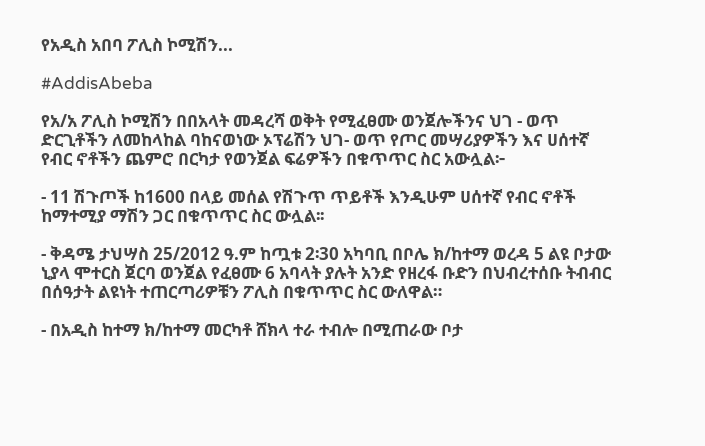የአዲስ አበባ ፖሊስ ኮሚሽን...

#AddisAbeba

የአ/አ ፖሊስ ኮሚሽን በበአላት መዳረሻ ወቅት የሚፈፀሙ ወንጀሎችንና ህገ - ወጥ ድርጊቶችን ለመከላከል ባከናወነው ኦፕሬሽን ህገ- ወጥ የጦር መሣሪያዎችን እና ሀሰተኛ የብር ኖቶችን ጨምሮ በርካታ የወንጀል ፍሬዎችን በቁጥጥር ስር አውሏል፦

- 11 ሽጉጦች ከ1600 በላይ መሰል የሽጉጥ ጥይቶች እንዲሁም ሀሰተኛ የብር ኖቶች ከማተሚያ ማሽን ጋር በቁጥጥር ስር ውሏል፡፡

- ቅዳሜ ታህሣስ 25/2012 ዓ.ም ከጧቱ 2፡30 አካባቢ በቦሌ ክ/ከተማ ወረዳ 5 ልዩ ቦታው ኒያላ ሞተርስ ጀርባ ወንጀል የፈፀሙ 6 አባላት ያሉት አንድ የዘረፋ ቡድን በህብረተሰቡ ትብብር በሰዓታት ልዩነት ተጠርጣሪዎቹን ፖሊስ በቁጥጥር ስር ውለዋል።

- በአዲስ ከተማ ክ/ከተማ መርካቶ ሸክላ ተራ ተብሎ በሚጠራው ቦታ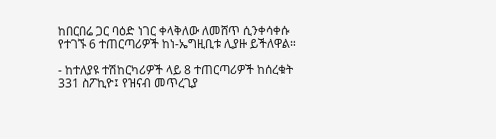ከበርበሬ ጋር ባዕድ ነገር ቀላቅለው ለመሸጥ ሲንቀሳቀሱ የተገኙ 6 ተጠርጣሪዎች ከነ-ኤግዚቢቱ ሊያዙ ይችለዋል።

- ከተለያዩ ተሽከርካሪዎች ላይ 8 ተጠርጣሪዎች ከሰረቁት 331 ስፖኪዮ፤ የዝናብ መጥረጊያ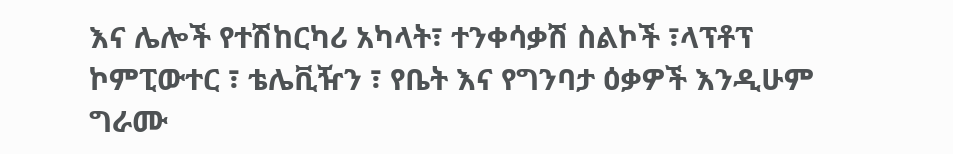እና ሌሎች የተሽከርካሪ አካላት፣ ተንቀሳቃሽ ስልኮች ፣ላፕቶፕ ኮምፒውተር ፣ ቴሌቪዥን ፣ የቤት እና የግንባታ ዕቃዎች እንዲሁም ግራሙ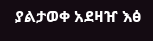ያልታወቀ አደዛዠ እፅ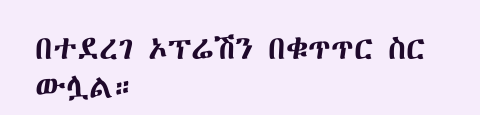በተደረገ ኦፕሬሽን በቁጥጥር ስር ውሏል።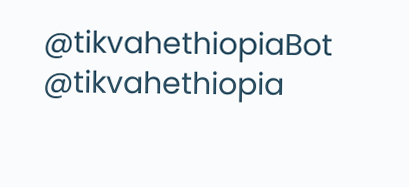@tikvahethiopiaBot @tikvahethiopia